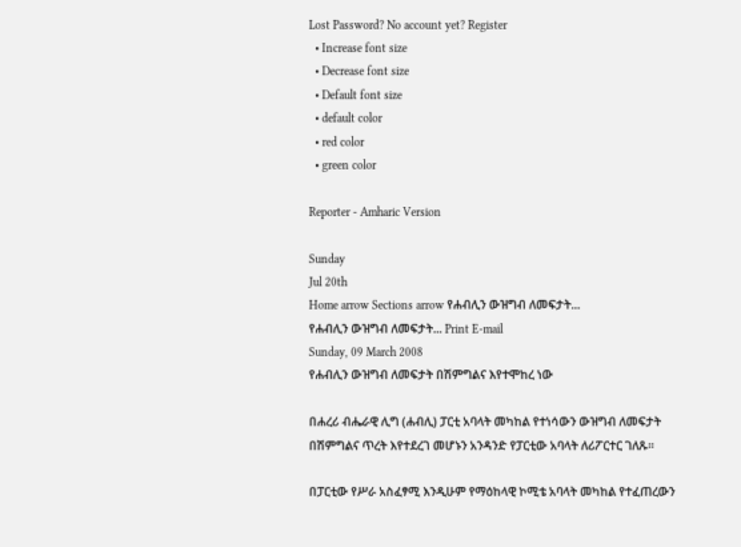Lost Password? No account yet? Register
  • Increase font size
  • Decrease font size
  • Default font size
  • default color
  • red color
  • green color

Reporter - Amharic Version

Sunday
Jul 20th
Home arrow Sections arrow የሐብሊን ውዝግብ ለመፍታት...
የሐብሊን ውዝግብ ለመፍታት... Print E-mail
Sunday, 09 March 2008
የሐብሊን ውዝግብ ለመፍታት በሽምግልና እየተሞከረ ነው

በሐረሪ ብሔራዊ ሊግ (ሐብሊ) ፓርቲ አባላት መካከል የተነሳውን ውዝግብ ለመፍታት በሽምግልና ጥረት እየተደረገ መሆኑን አንዳንድ የፓርቲው አባላት ለሪፖርተር ገለጹ፡፡

በፓርቲው የሥራ አስፈፃሚ እንዲሁም የማዕከላዊ ኮሚቴ አባላት መካከል የተፈጠረውን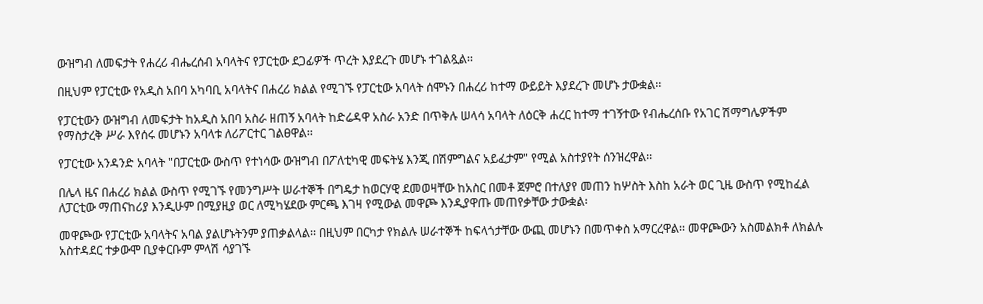ውዝግብ ለመፍታት የሐረሪ ብሔረሰብ አባላትና የፓርቲው ደጋፊዎች ጥረት እያደረጉ መሆኑ ተገልጿል፡፡

በዚህም የፓርቲው የአዲስ አበባ አካባቢ አባላትና በሐረሪ ክልል የሚገኙ የፓርቲው አባላት ሰሞኑን በሐረሪ ከተማ ውይይት እያደረጉ መሆኑ ታውቋል፡፡

የፓርቲውን ውዝግብ ለመፍታት ከአዲስ አበባ አስራ ዘጠኝ አባላት ከድሬዳዋ አስራ አንድ በጥቅሉ ሠላሳ አባላት ለዕርቅ ሐረር ከተማ ተገኝተው የብሔረሰቡ የአገር ሽማግሌዎችም የማስታረቅ ሥራ እየሰሩ መሆኑን አባላቱ ለሪፖርተር ገልፀዋል፡፡

የፓርቲው አንዳንድ አባላት "በፓርቲው ውስጥ የተነሳው ውዝግብ በፖለቲካዊ መፍትሄ እንጂ በሽምግልና አይፈታም" የሚል አስተያየት ሰንዝረዋል፡፡

በሌላ ዜና በሐረሪ ክልል ውስጥ የሚገኙ የመንግሥት ሠራተኞች በግዴታ ከወርሃዊ ደመወዛቸው ከአስር በመቶ ጀምሮ በተለያየ መጠን ከሦስት እስከ አራት ወር ጊዜ ውስጥ የሚከፈል ለፓርቲው ማጠናከሪያ እንዲሁም በሚያዚያ ወር ለሚካሄደው ምርጫ እገዛ የሚውል መዋጮ እንዲያዋጡ መጠየቃቸው ታውቋል፡

መዋጮው የፓርቲው አባላትና አባል ያልሆኑትንም ያጠቃልላል፡፡ በዚህም በርካታ የክልሉ ሠራተኞች ከፍላጎታቸው ውጪ መሆኑን በመጥቀስ አማርረዋል፡፡ መዋጮውን አስመልክቶ ለክልሉ አስተዳደር ተቃውሞ ቢያቀርቡም ምላሽ ሳያገኙ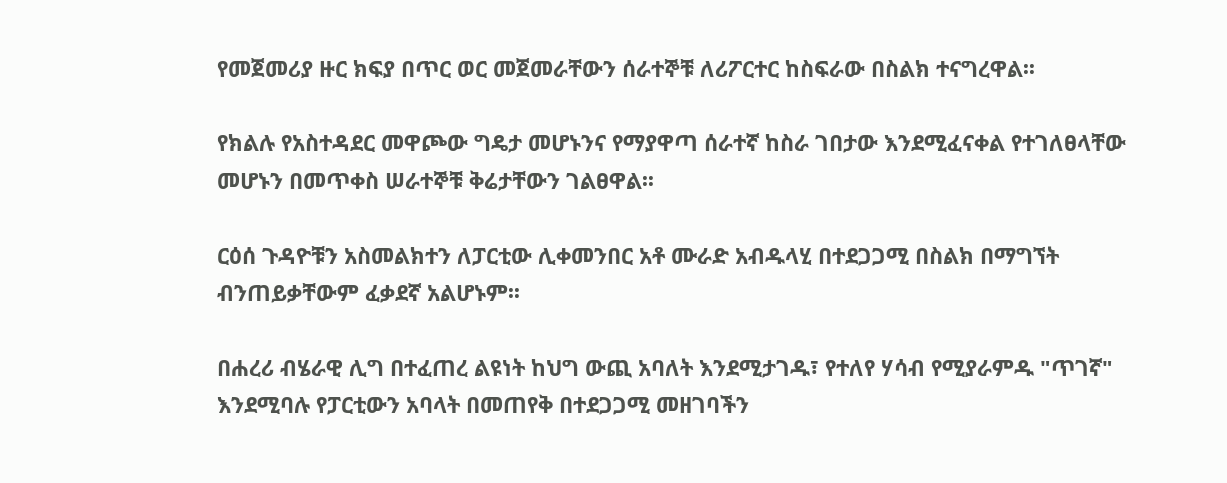የመጀመሪያ ዙር ክፍያ በጥር ወር መጀመራቸውን ሰራተኞቹ ለሪፖርተር ከስፍራው በስልክ ተናግረዋል፡፡

የክልሉ የአስተዳደር መዋጮው ግዴታ መሆኑንና የማያዋጣ ሰራተኛ ከስራ ገበታው እንደሚፈናቀል የተገለፀላቸው መሆኑን በመጥቀስ ሠራተኞቹ ቅሬታቸውን ገልፀዋል፡፡

ርዕሰ ጉዳዮቹን አስመልክተን ለፓርቲው ሊቀመንበር አቶ ሙራድ አብዱላሂ በተደጋጋሚ በስልክ በማግኘት ብንጠይቃቸውም ፈቃደኛ አልሆኑም፡፡

በሐረሪ ብሄራዊ ሊግ በተፈጠረ ልዩነት ከህግ ውጪ አባለት እንደሚታገዱ፣ የተለየ ሃሳብ የሚያራምዱ "ጥገኛ" እንደሚባሉ የፓርቲውን አባላት በመጠየቅ በተደጋጋሚ መዘገባችን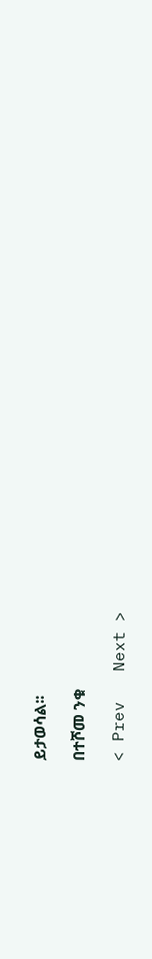ይታወሳል፡፡

በተሾመ ንቁ

< Prev   Next >